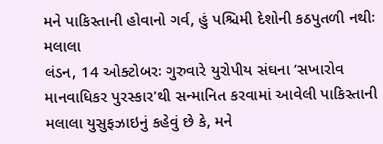મને પાકિસ્તાની હોવાનો ગર્વ, હું પશ્ચિમી દેશોની કઠપુતળી નથીઃ મલાલા
લંડન, 14 ઓક્ટોબરઃ ગુરુવારે યુરોપીય સંઘના ‘સખારોવ માનવાધિકર પુરસ્કાર'થી સન્માનિત કરવામાં આવેલી પાકિસ્તાની મલાલા યુસુફઝાઇનું કહેવું છે કે, મને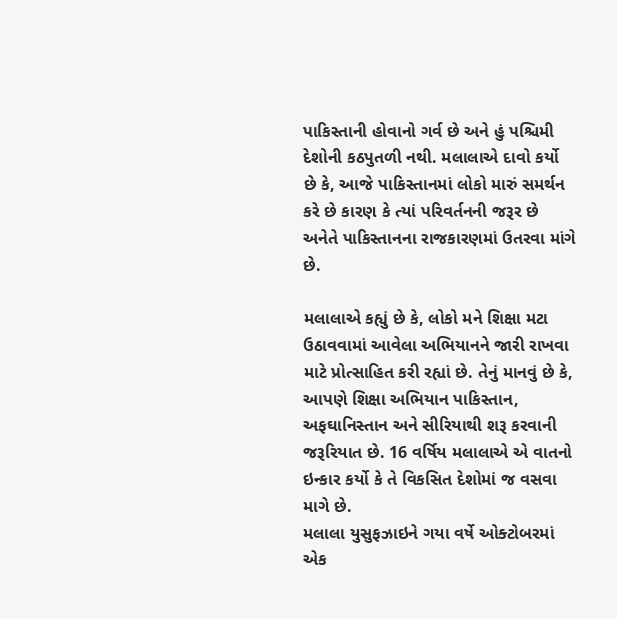પાકિસ્તાની હોવાનો ગર્વ છે અને હું પશ્ચિમી દેશોની કઠપુતળી નથી. મલાલાએ દાવો કર્યો છે કે, આજે પાકિસ્તાનમાં લોકો મારું સમર્થન કરે છે કારણ કે ત્યાં પરિવર્તનની જરૂર છે અનેતે પાકિસ્તાનના રાજકારણમાં ઉતરવા માંગે છે.

મલાલાએ કહ્યું છે કે, લોકો મને શિક્ષા મટા ઉઠાવવામાં આવેલા અભિયાનને જારી રાખવા માટે પ્રોત્સાહિત કરી રહ્યાં છે. તેનું માનવું છે કે, આપણે શિક્ષા અભિયાન પાકિસ્તાન, અફઘાનિસ્તાન અને સીરિયાથી શરૂ કરવાની જરૂરિયાત છે. 16 વર્ષિય મલાલાએ એ વાતનો ઇન્કાર કર્યો કે તે વિકસિત દેશોમાં જ વસવા માગે છે.
મલાલા યુસુફઝાઇને ગયા વર્ષે ઓક્ટોબરમાં એક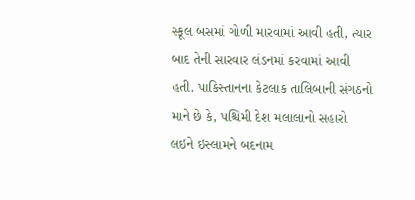સ્કૂલ બસમાં ગોળી મારવામાં આવી હતી, ત્યાર બાદ તેની સારવાર લંડનમાં કરવામાં આવી હતી. પાકિસ્તાનના કેટલાક તાલિબાની સંગઠનો માને છે કે, પશ્ચિમી દેશ મલાલાનો સહારો લઇને ઇસ્લામને બદનામ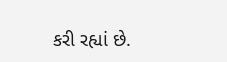કરી રહ્યાં છે.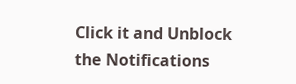Click it and Unblock the Notifications